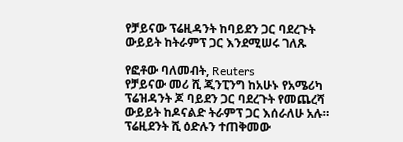የቻይናው ፕሬዚዳንት ከባይደን ጋር ባደረጉት ውይይት ከትራምፕ ጋር እንደሚሠሩ ገለጹ

የፎቶው ባለመብት, Reuters
የቻይናው መሪ ሺ ጂንፒንግ ከአሁኑ የአሜሪካ ፕሬዝዳንት ጆ ባይደን ጋር ባደረጉት የመጨረሻ ውይይት ከዶናልድ ትራምፕ ጋር እሰራለሁ አሉ።
ፕሬዚደንት ሺ ዕድሉን ተጠቅመው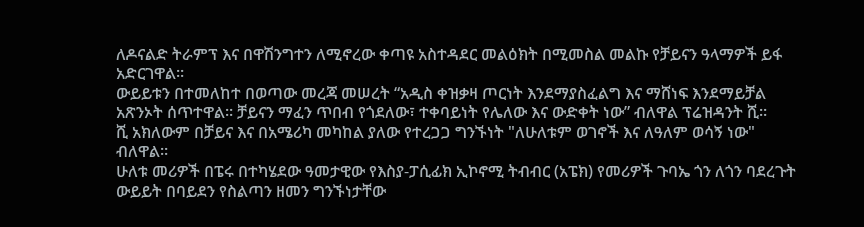ለዶናልድ ትራምፕ እና በዋሽንግተን ለሚኖረው ቀጣዩ አስተዳደር መልዕክት በሚመስል መልኩ የቻይናን ዓላማዎች ይፋ አድርገዋል።
ውይይቱን በተመለከተ በወጣው መረጃ መሠረት “አዲስ ቀዝቃዛ ጦርነት እንደማያስፈልግ እና ማሸነፍ እንደማይቻል አጽንኦት ሰጥተዋል። ቻይናን ማፈን ጥበብ የጎደለው፣ ተቀባይነት የሌለው እና ውድቀት ነው” ብለዋል ፕሬዝዳንት ሺ።
ሺ አክለውም በቻይና እና በአሜሪካ መካከል ያለው የተረጋጋ ግንኙነት "ለሁለቱም ወገኖች እና ለዓለም ወሳኝ ነው" ብለዋል።
ሁለቱ መሪዎች በፔሩ በተካሄደው ዓመታዊው የእስያ-ፓሲፊክ ኢኮኖሚ ትብብር (አፔክ) የመሪዎች ጉባኤ ጎን ለጎን ባደረጉት ውይይት በባይደን የስልጣን ዘመን ግንኙነታቸው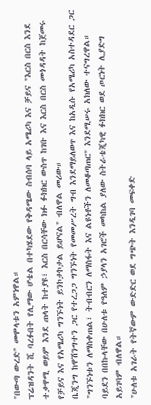"በውጣ ውረድ" መሞላቱን አምነዋል።
ፕሬዝዳንት ሺ ባረፉበት የሊማው ሆቴል በተካሄደው የቅዳሜው ስብሰባ ላይ አሜሪካ እና ቻይና "እርስ በርስ እንደ ተቃዋሚ ወይም እንደ ጠላት ከተያዩ፣ እርስ በርሳቸው ክፉ ፉክክር ውስጥ ከገቡ እና እርስ በርስ መጎዳዳት ከጀመሩ የቻይና እና የአሜሪካ ግንኙነት ይንኮታኮታል ይሆናል" ብለዋል መሪው።
ቤጂንግ ከዋሽንግተን ጋር የተረጋጋ ግንኙነት የመመሥረት ግብ እንደማይለወጥ እና ከአዲሱ የአሜሪካ አስተዳደር ጋር "ግንኙነቱን ለማስቀጠል፣ ትብብርን ለማስፋት እና ልዩነቶችን ለመቆጣጠር" እንደሚሠሩ አክለው ተናግረዋል።
ባይደን በበኩላቸው በሁለቱ የዓለም ኃያላን አገሮች መካከል ያለው ስትራቴጂካዊ ፉክክር ወደ ጦርነት ሊያድግ አይገባም ብለዋል።
"ሁለቱ አገራት የትኛውም ውድድር ወደ ግጭት እንዲገባ መፍቀድ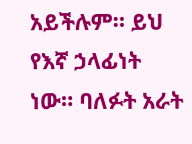አይችሉም። ይህ የእኛ ኃላፊነት ነው። ባለፉት አራት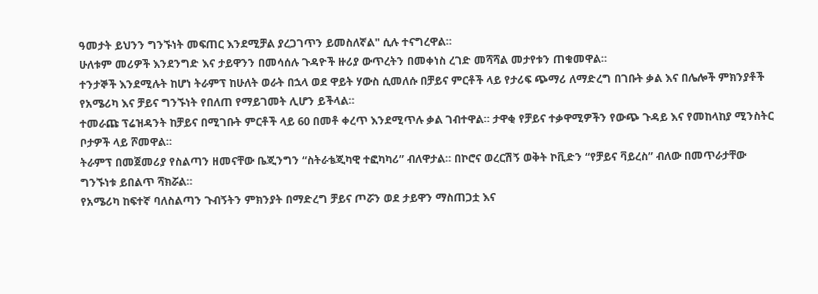ዓመታት ይህንን ግንኙነት መፍጠር እንደሚቻል ያረጋገጥን ይመስለኛል" ሲሉ ተናግረዋል።
ሁለቱም መሪዎች እንደንግድ እና ታይዋንን በመሳሰሉ ጉዳዮች ዙሪያ ውጥረትን በመቀነስ ረገድ መሻሻል መታየቱን ጠቁመዋል።
ተንታኞች እንደሚሉት ከሆነ ትራምፕ ከሁለት ወራት በኋላ ወደ ዋይት ሃውስ ሲመለሱ በቻይና ምርቶች ላይ የታሪፍ ጭማሪ ለማድረግ በገቡት ቃል እና በሌሎች ምክንያቶች የአሜሪካ እና ቻይና ግንኙነት የበለጠ የማይገመት ሊሆን ይችላል።
ተመራጩ ፕሬዝዳንት ከቻይና በሚገቡት ምርቶች ላይ 60 በመቶ ቀረጥ እንደሚጥሉ ቃል ገብተዋል። ታዋቂ የቻይና ተቃዋሚዎችን የውጭ ጉዳይ እና የመከላከያ ሚንስትር ቦታዎች ላይ ሾመዋል።
ትራምፕ በመጀመሪያ የስልጣን ዘመናቸው ቤጂንግን “ስትራቴጂካዊ ተፎካካሪ” ብለዋታል። በኮሮና ወረርሽኝ ወቅት ኮቪድን “የቻይና ቫይረስ” ብለው በመጥራታቸው ግንኙነቱ ይበልጥ ሻክሯል።
የአሜሪካ ከፍተኛ ባለስልጣን ጉብኝትን ምክንያት በማድረግ ቻይና ጦሯን ወደ ታይዋን ማስጠጋቷ እና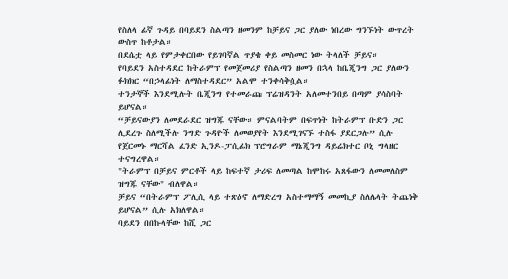የስለላ ፊኛ ጉዳይ በባይደን ስልጣን ዘመንም ከቻይና ጋር ያለው ነበረው ግንኙነት ውጥረት ውስጥ ከቶታል።
በደሴቷ ላይ የምታቀርበው የይገባኛል ጥያቄ ቀይ መስመር ነው ትላለች ቻይና።
የባይደን አስተዳደር ከትራምፕ የመጀመሪያ የስልጣን ዘመን በኋላ ከቤጂንግ ጋር ያለውን ፉክክር “በኃላፊነት ለማስተዳደር” አልሞ ተንቀሳቅሷል።
ተንታኞች እንደሚሉት ቤጂንግ የተመራጩ ፕሬዝዳንት አለመተንበይ በጣም ያሳስባት ይሆናል።
“ቻይናውያን ለመደራደር ዝግጁ ናቸው። ምናልባትም በፍጥነት ከትራምፕ ቡድን ጋር ሊደረጉ ስለሚችሉ ንግድ ጉዳዮች ለመወያየት እንደሚገናኙ ተስፋ ያደርጋሉ” ሲሉ የጀርመኑ ማርሻል ፈንድ ኢንዶ-ፓሲፊክ ፕሮግራም ማኔጂንግ ዳይሬክተር ቦኒ ግላዘር ተናግረዋል።
"ትራምፕ በቻይና ምርቶች ላይ ከፍተኛ ታሪፍ ለመጣል ከሞከሩ አጸፋውን ለመመለስም ዝግጁ ናቸው" ብለዋል።
ቻይና “በትራምፕ ፖሊሲ ላይ ተጽዕኖ ለማድረግ አስተማማኝ መመኪያ ስለሌላት ትጨነቅ ይሆናል” ሲሉ አክለዋል።
ባይደን በበኩላቸው ከሺ ጋር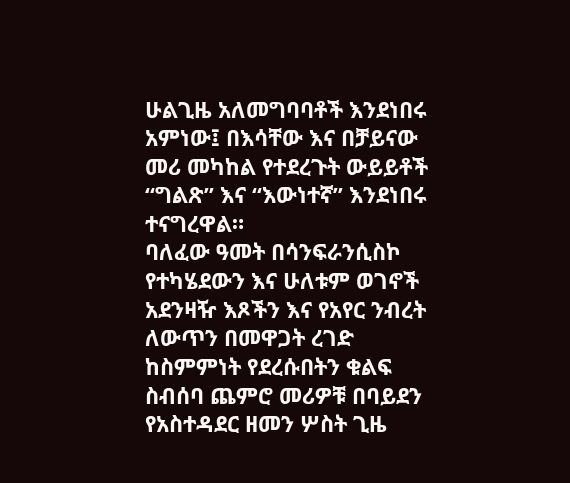ሁልጊዜ አለመግባባቶች እንደነበሩ አምነው፤ በእሳቸው እና በቻይናው መሪ መካከል የተደረጉት ውይይቶች “ግልጽ” እና “እውነተኛ” እንደነበሩ ተናግረዋል።
ባለፈው ዓመት በሳንፍራንሲስኮ የተካሄደውን እና ሁለቱም ወገኖች አደንዛዥ እጾችን እና የአየር ንብረት ለውጥን በመዋጋት ረገድ ከስምምነት የደረሱበትን ቁልፍ ስብሰባ ጨምሮ መሪዎቹ በባይደን የአስተዳደር ዘመን ሦስት ጊዜ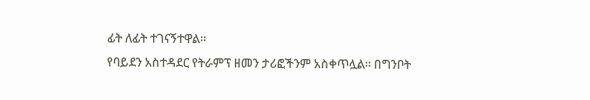ፊት ለፊት ተገናኝተዋል።
የባይደን አስተዳደር የትራምፕ ዘመን ታሪፎችንም አስቀጥሏል። በግንቦት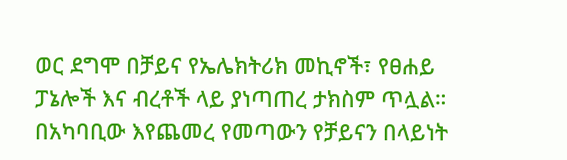ወር ደግሞ በቻይና የኤሌክትሪክ መኪኖች፣ የፀሐይ ፓኔሎች እና ብረቶች ላይ ያነጣጠረ ታክስም ጥሏል።
በአካባቢው እየጨመረ የመጣውን የቻይናን በላይነት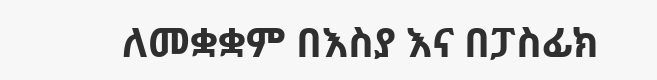ለመቋቋም በእስያ እና በፓስፊክ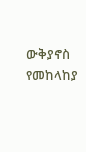ውቅያኖስ የመከላከያ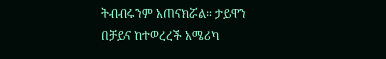ትብብሩንም አጠናክሯል። ታይዋን በቻይና ከተወረረች አሜሪካ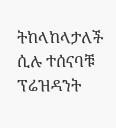ትከላከላታለች ሲሉ ተሰናባቹ ፕሬዝዳንት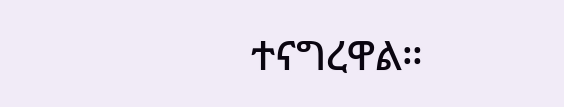ተናግረዋል።